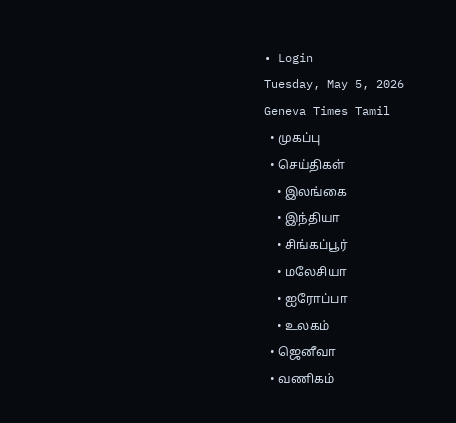• Login
Tuesday, May 5, 2026
Geneva Times Tamil
  • முகப்பு
  • செய்திகள்
    • இலங்கை
    • இந்தியா
    • சிங்கப்பூர்
    • மலேசியா
    • ஐரோப்பா
    • உலகம்
  • ஜெனீவா
  • வணிகம்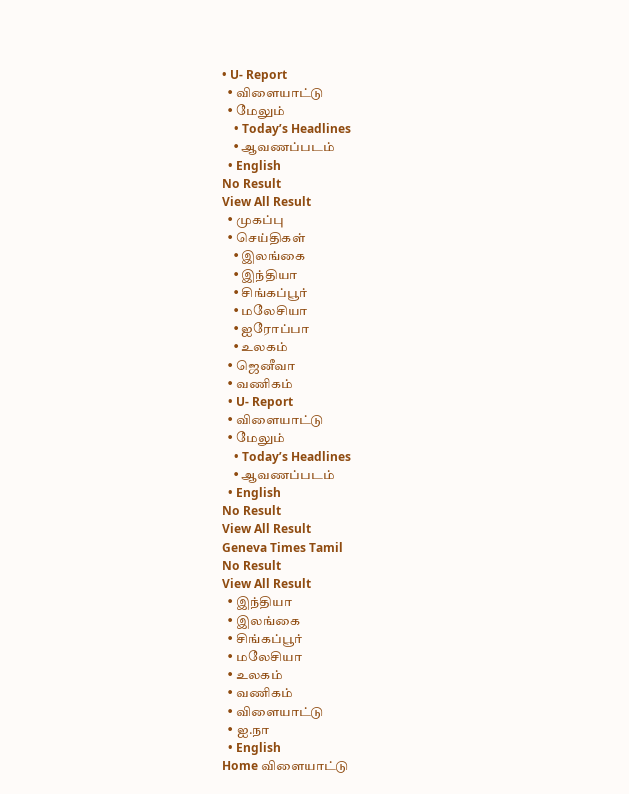• U- Report
  • விளையாட்டு
  • மேலும்
    • Today’s Headlines
    • ஆவணப்படம்
  • English
No Result
View All Result
  • முகப்பு
  • செய்திகள்
    • இலங்கை
    • இந்தியா
    • சிங்கப்பூர்
    • மலேசியா
    • ஐரோப்பா
    • உலகம்
  • ஜெனீவா
  • வணிகம்
  • U- Report
  • விளையாட்டு
  • மேலும்
    • Today’s Headlines
    • ஆவணப்படம்
  • English
No Result
View All Result
Geneva Times Tamil
No Result
View All Result
  • இந்தியா
  • இலங்கை
  • சிங்கப்பூர்
  • மலேசியா
  • உலகம்
  • வணிகம்
  • விளையாட்டு
  • ஐ.நா
  • English
Home விளையாட்டு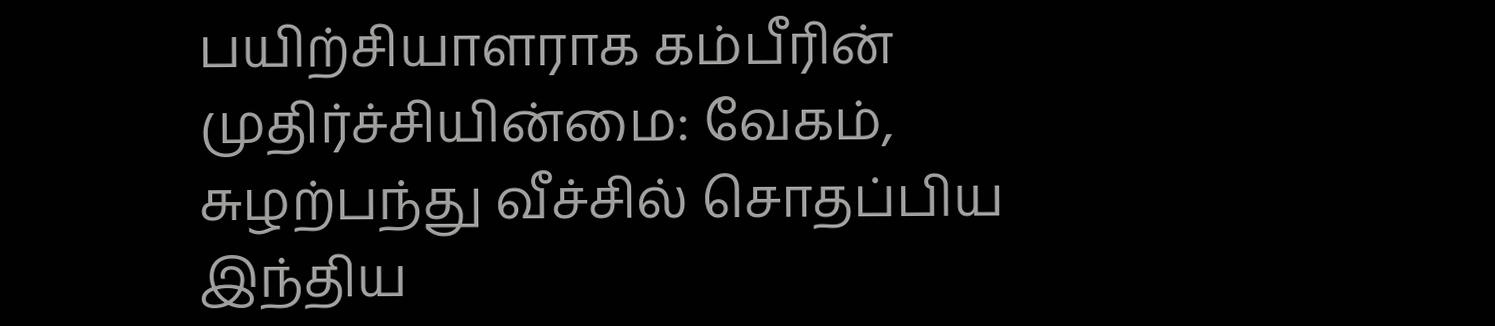பயிற்சியாளராக கம்பீரின் முதிர்ச்சியின்மை: வேகம், சுழற்பந்து வீச்சில் சொதப்பிய இந்திய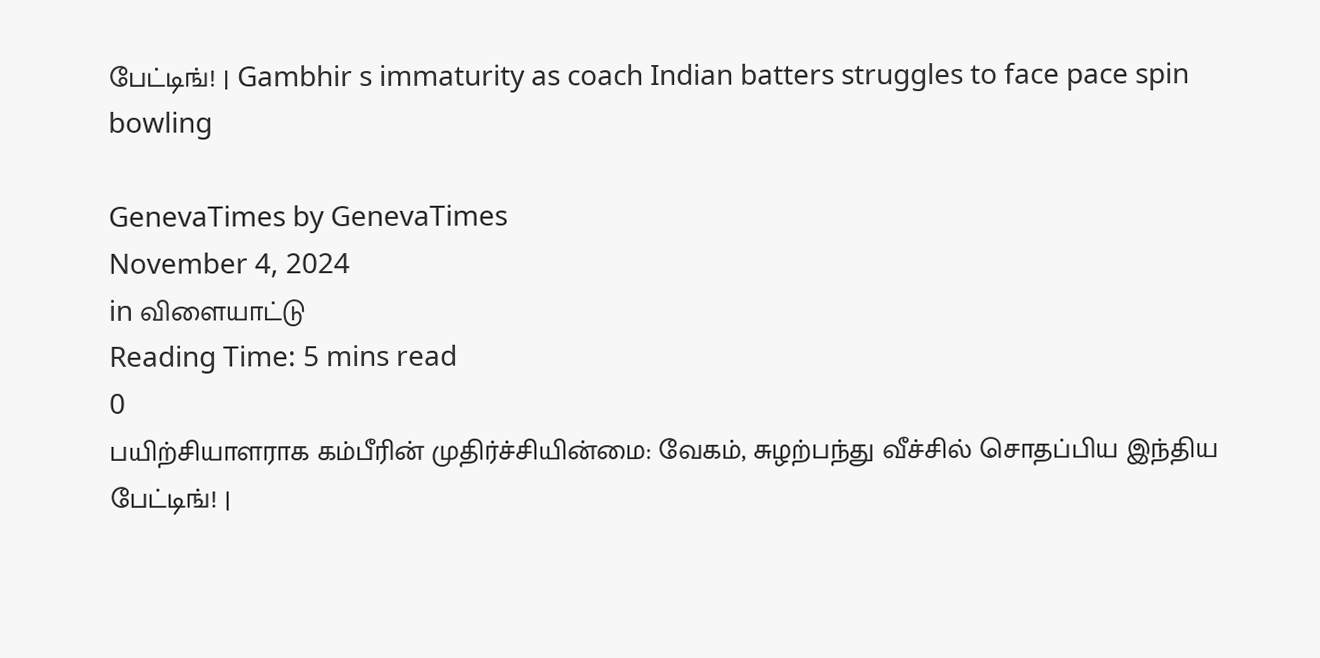பேட்டிங்! | Gambhir s immaturity as coach Indian batters struggles to face pace spin bowling

GenevaTimes by GenevaTimes
November 4, 2024
in விளையாட்டு
Reading Time: 5 mins read
0
பயிற்சியாளராக கம்பீரின் முதிர்ச்சியின்மை: வேகம், சுழற்பந்து வீச்சில் சொதப்பிய இந்திய பேட்டிங்! |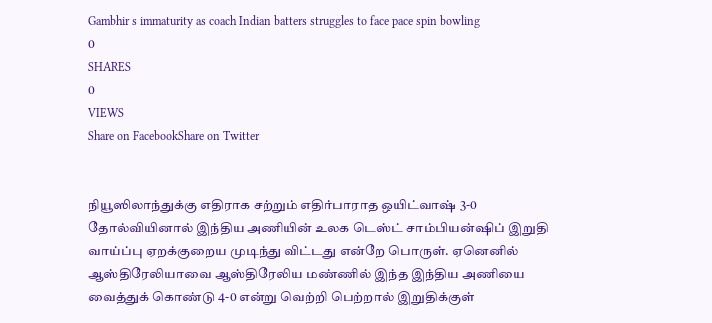Gambhir s immaturity as coach Indian batters struggles to face pace spin bowling
0
SHARES
0
VIEWS
Share on FacebookShare on Twitter


நியூஸிலாந்துக்கு எதிராக சற்றும் எதிர்பாராத ஒயிட்வாஷ் 3-0 தோல்வியினால் இந்திய அணியின் உலக டெஸ்ட் சாம்பியன்ஷிப் இறுதி வாய்ப்பு ஏறக்குறைய முடிந்து விட்டது என்றே பொருள். ஏனெனில் ஆஸ்திரேலியாவை ஆஸ்திரேலிய மண்ணில் இந்த இந்திய அணியை வைத்துக் கொண்டு 4-0 என்று வெற்றி பெற்றால் இறுதிக்குள்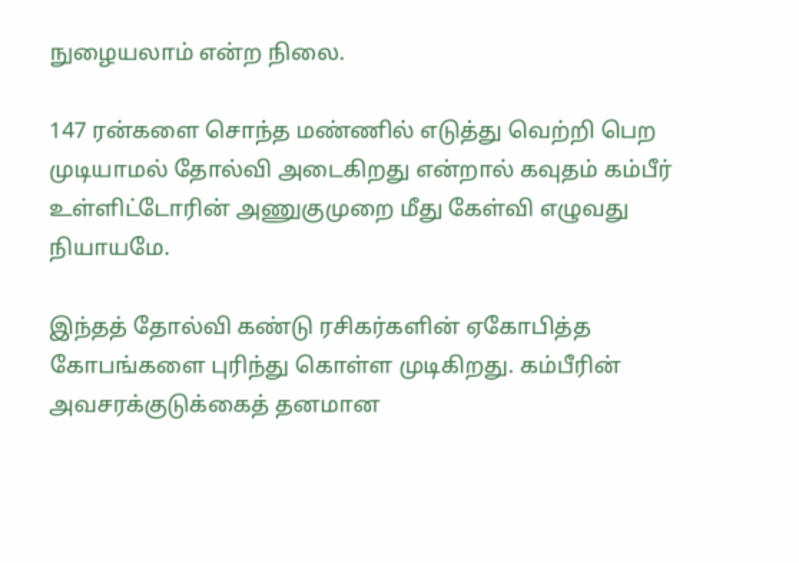நுழையலாம் என்ற நிலை.

147 ரன்களை சொந்த மண்ணில் எடுத்து வெற்றி பெற முடியாமல் தோல்வி அடைகிறது என்றால் கவுதம் கம்பீர் உள்ளிட்டோரின் அணுகுமுறை மீது கேள்வி எழுவது நியாயமே.

இந்தத் தோல்வி கண்டு ரசிகர்களின் ஏகோபித்த கோபங்களை புரிந்து கொள்ள முடிகிறது. கம்பீரின் அவசரக்குடுக்கைத் தனமான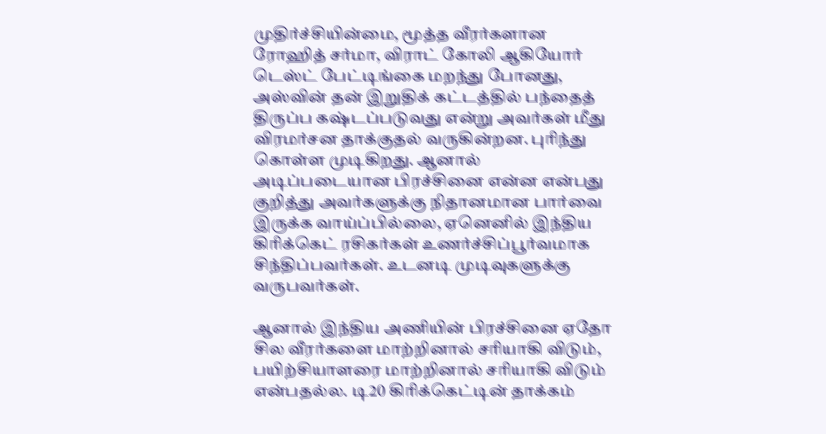முதிர்ச்சியின்மை, மூத்த வீரர்களான ரோஹித் சர்மா, விராட் கோலி ஆகியோர் டெஸ்ட் பேட்டிங்கை மறந்து போனது, அஸ்வின் தன் இறுதிக் கட்டத்தில் பந்தைத் திருப்ப கஷ்டப்படுவது என்று அவர்கள் மீது விரமர்சன தாக்குதல் வருகின்றன. புரிந்து கொள்ள முடிகிறது. ஆனால் அடிப்படையான பிரச்சினை என்ன என்பது குறித்து அவர்களுக்கு நிதானமான பார்வை இருக்க வாய்ப்பில்லை, ஏனெனில் இந்திய கிரிக்கெட் ரசிகர்கள் உணர்ச்சிப்பூர்வமாக சிந்திப்பவர்கள். உடனடி முடிவுகளுக்கு வருபவர்கள்.

ஆனால் இந்திய அணியின் பிரச்சினை ஏதோ சில வீரர்களை மாற்றினால் சரியாகி விடும், பயிற்சியாளரை மாற்றினால் சரியாகி விடும் என்பதல்ல. டி20 கிரிக்கெட்டின் தாக்கம்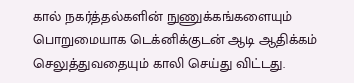கால் நகர்த்தல்களின் நுணுக்கங்களையும் பொறுமையாக டெக்னிக்குடன் ஆடி ஆதிக்கம் செலுத்துவதையும் காலி செய்து விட்டது.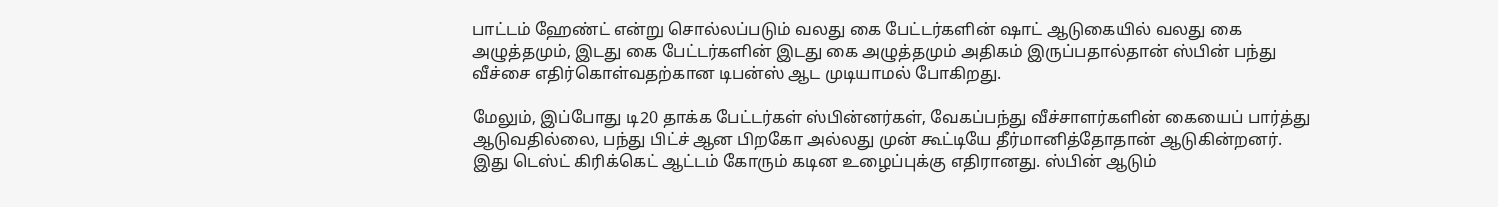பாட்டம் ஹேண்ட் என்று சொல்லப்படும் வலது கை பேட்டர்களின் ஷாட் ஆடுகையில் வலது கை அழுத்தமும், இடது கை பேட்டர்களின் இடது கை அழுத்தமும் அதிகம் இருப்பதால்தான் ஸ்பின் பந்து வீச்சை எதிர்கொள்வதற்கான டிபன்ஸ் ஆட முடியாமல் போகிறது.

மேலும், இப்போது டி20 தாக்க பேட்டர்கள் ஸ்பின்னர்கள், வேகப்பந்து வீச்சாளர்களின் கையைப் பார்த்து ஆடுவதில்லை, பந்து பிட்ச் ஆன பிறகோ அல்லது முன் கூட்டியே தீர்மானித்தோதான் ஆடுகின்றனர். இது டெஸ்ட் கிரிக்கெட் ஆட்டம் கோரும் கடின உழைப்புக்கு எதிரானது. ஸ்பின் ஆடும்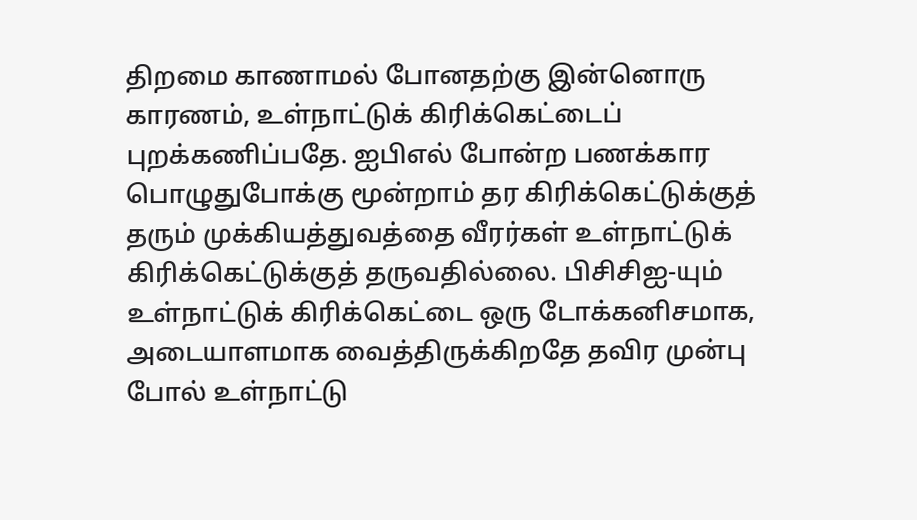திறமை காணாமல் போனதற்கு இன்னொரு காரணம், உள்நாட்டுக் கிரிக்கெட்டைப் புறக்கணிப்பதே. ஐபிஎல் போன்ற பணக்கார பொழுதுபோக்கு மூன்றாம் தர கிரிக்கெட்டுக்குத் தரும் முக்கியத்துவத்தை வீரர்கள் உள்நாட்டுக் கிரிக்கெட்டுக்குத் தருவதில்லை. பிசிசிஐ-யும் உள்நாட்டுக் கிரிக்கெட்டை ஒரு டோக்கனிசமாக, அடையாளமாக வைத்திருக்கிறதே தவிர முன்பு போல் உள்நாட்டு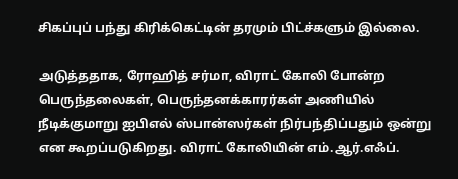சிகப்புப் பந்து கிரிக்கெட்டின் தரமும் பிட்ச்களும் இல்லை.

அடுத்ததாக, ரோஹித் சர்மா, விராட் கோலி போன்ற பெருந்தலைகள், பெருந்தனக்காரர்கள் அணியில் நீடிக்குமாறு ஐபிஎல் ஸ்பான்ஸர்கள் நிர்பந்திப்பதும் ஒன்று என கூறப்படுகிறது. விராட் கோலியின் எம்.ஆர்.எஃப்.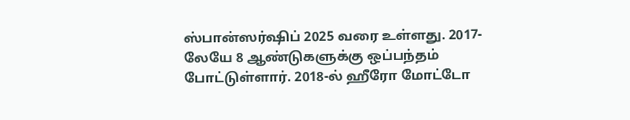ஸ்பான்ஸர்ஷிப் 2025 வரை உள்ளது. 2017-லேயே 8 ஆண்டுகளுக்கு ஒப்பந்தம் போட்டுள்ளார். 2018-ல் ஹீரோ மோட்டோ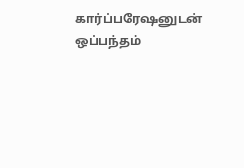கார்ப்பரேஷனுடன் ஒப்பந்தம்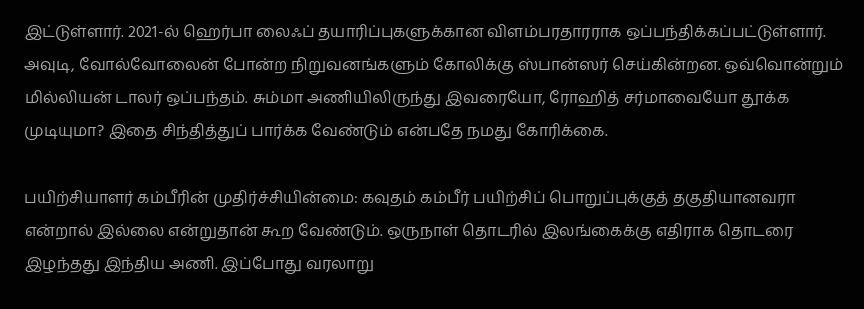இட்டுள்ளார். 2021-ல் ஹெர்பா லைஃப் தயாரிப்புகளுக்கான விளம்பரதாரராக ஒப்பந்திக்கப்பட்டுள்ளார். அவுடி, வோல்வோலைன் போன்ற நிறுவனங்களும் கோலிக்கு ஸ்பான்ஸர் செய்கின்றன. ஒவ்வொன்றும் மில்லியன் டாலர் ஒப்பந்தம். சும்மா அணியிலிருந்து இவரையோ, ரோஹித் சர்மாவையோ தூக்க முடியுமா? இதை சிந்தித்துப் பார்க்க வேண்டும் என்பதே நமது கோரிக்கை.

பயிற்சியாளர் கம்பீரின் முதிர்ச்சியின்மை: கவுதம் கம்பீர் பயிற்சிப் பொறுப்புக்குத் தகுதியானவரா என்றால் இல்லை என்றுதான் கூற வேண்டும். ஒருநாள் தொடரில் இலங்கைக்கு எதிராக தொடரை இழந்தது இந்திய அணி. இப்போது வரலாறு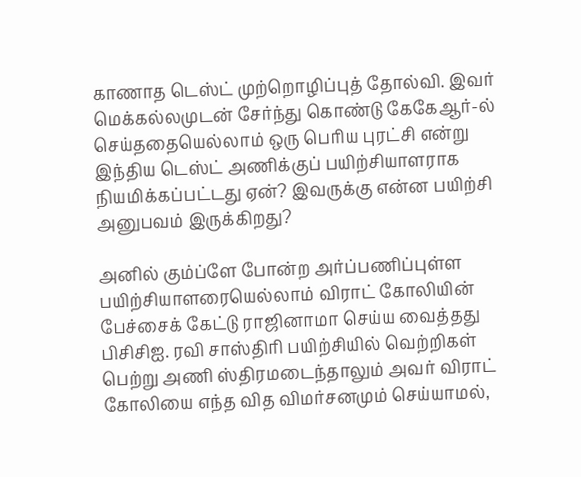காணாத டெஸ்ட் முற்றொழிப்புத் தோல்வி. இவர் மெக்கல்லமுடன் சேர்ந்து கொண்டு கேகேஆர்-ல் செய்ததையெல்லாம் ஒரு பெரிய புரட்சி என்று இந்திய டெஸ்ட் அணிக்குப் பயிற்சியாளராக நியமிக்கப்பட்டது ஏன்? இவருக்கு என்ன பயிற்சி அனுபவம் இருக்கிறது?

அனில் கும்ப்ளே போன்ற அர்ப்பணிப்புள்ள பயிற்சியாளரையெல்லாம் விராட் கோலியின் பேச்சைக் கேட்டு ராஜினாமா செய்ய வைத்தது பிசிசிஐ. ரவி சாஸ்திரி பயிற்சியில் வெற்றிகள் பெற்று அணி ஸ்திரமடைந்தாலும் அவர் விராட் கோலியை எந்த வித விமர்சனமும் செய்யாமல்,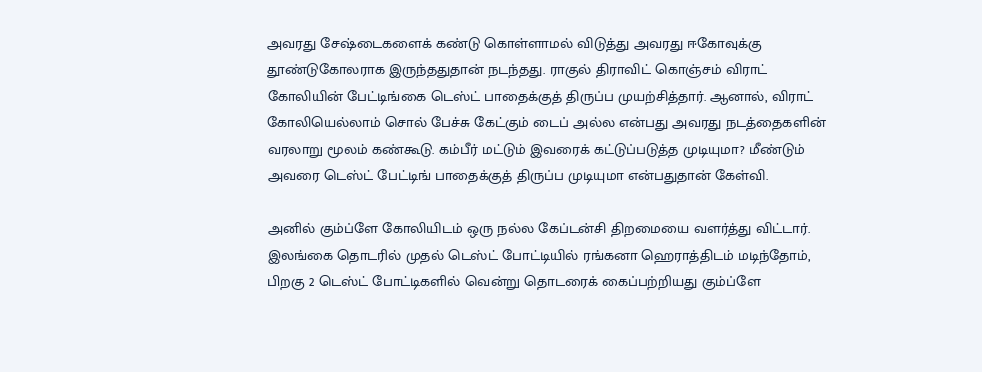அவரது சேஷ்டைகளைக் கண்டு கொள்ளாமல் விடுத்து அவரது ஈகோவுக்கு தூண்டுகோலராக இருந்ததுதான் நடந்தது. ராகுல் திராவிட் கொஞ்சம் விராட் கோலியின் பேட்டிங்கை டெஸ்ட் பாதைக்குத் திருப்ப முயற்சித்தார். ஆனால், விராட் கோலியெல்லாம் சொல் பேச்சு கேட்கும் டைப் அல்ல என்பது அவரது நடத்தைகளின் வரலாறு மூலம் கண்கூடு. கம்பீர் மட்டும் இவரைக் கட்டுப்படுத்த முடியுமா? மீண்டும் அவரை டெஸ்ட் பேட்டிங் பாதைக்குத் திருப்ப முடியுமா என்பதுதான் கேள்வி.

அனில் கும்ப்ளே கோலியிடம் ஒரு நல்ல கேப்டன்சி திறமையை வளர்த்து விட்டார். இலங்கை தொடரில் முதல் டெஸ்ட் போட்டியில் ரங்கனா ஹெராத்திடம் மடிந்தோம், பிறகு 2 டெஸ்ட் போட்டிகளில் வென்று தொடரைக் கைப்பற்றியது கும்ப்ளே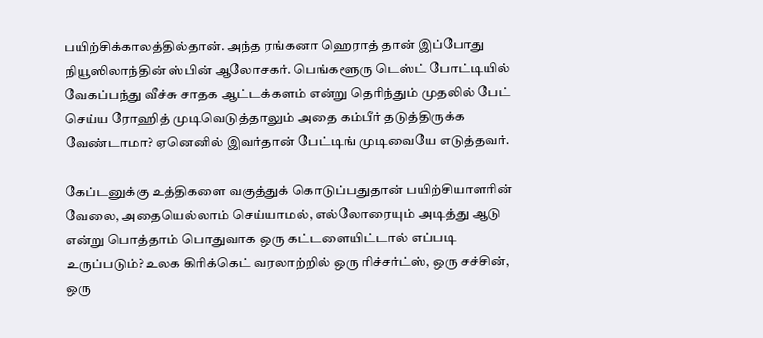பயிற்சிக்காலத்தில்தான். அந்த ரங்கனா ஹெராத் தான் இப்போது நியூஸிலாந்தின் ஸ்பின் ஆலோசகர். பெங்களூரு டெஸ்ட் போட்டியில் வேகப்பந்து வீச்சு சாதக ஆட்டக்களம் என்று தெரிந்தும் முதலில் பேட் செய்ய ரோஹித் முடிவெடுத்தாலும் அதை கம்பீர் தடுத்திருக்க வேண்டாமா? ஏனெனில் இவர்தான் பேட்டிங் முடிவையே எடுத்தவர்.

கேப்டனுக்கு உத்திகளை வகுத்துக் கொடுப்பதுதான் பயிற்சியாளரின் வேலை, அதையெல்லாம் செய்யாமல், எல்லோரையும் அடித்து ஆடு என்று பொத்தாம் பொதுவாக ஒரு கட்டளையிட்டால் எப்படி உருப்படும்? உலக கிரிக்கெட் வரலாற்றில் ஒரு ரிச்சர்ட்ஸ், ஒரு சச்சின், ஒரு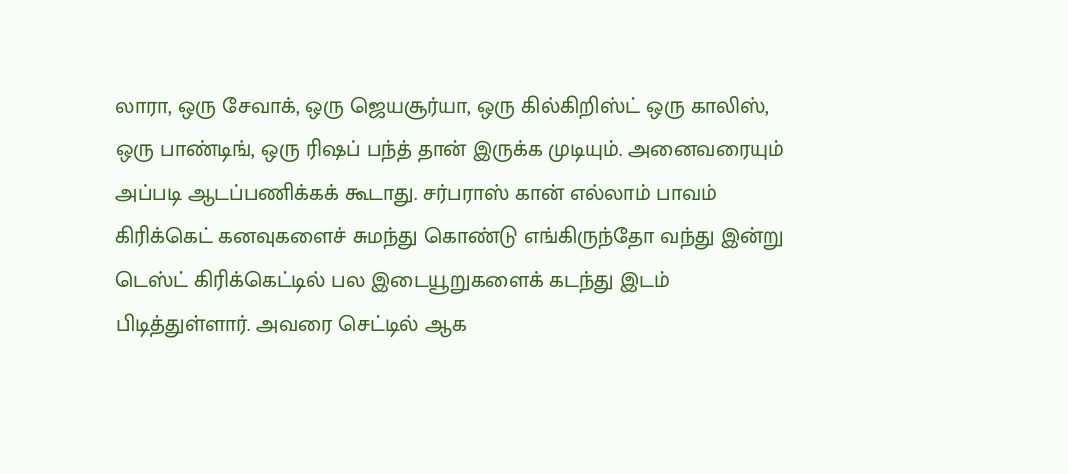லாரா, ஒரு சேவாக், ஒரு ஜெயசூர்யா, ஒரு கில்கிறிஸ்ட் ஒரு காலிஸ், ஒரு பாண்டிங், ஒரு ரிஷப் பந்த் தான் இருக்க முடியும். அனைவரையும் அப்படி ஆடப்பணிக்கக் கூடாது. சர்பராஸ் கான் எல்லாம் பாவம் கிரிக்கெட் கனவுகளைச் சுமந்து கொண்டு எங்கிருந்தோ வந்து இன்று டெஸ்ட் கிரிக்கெட்டில் பல இடையூறுகளைக் கடந்து இடம் பிடித்துள்ளார். அவரை செட்டில் ஆக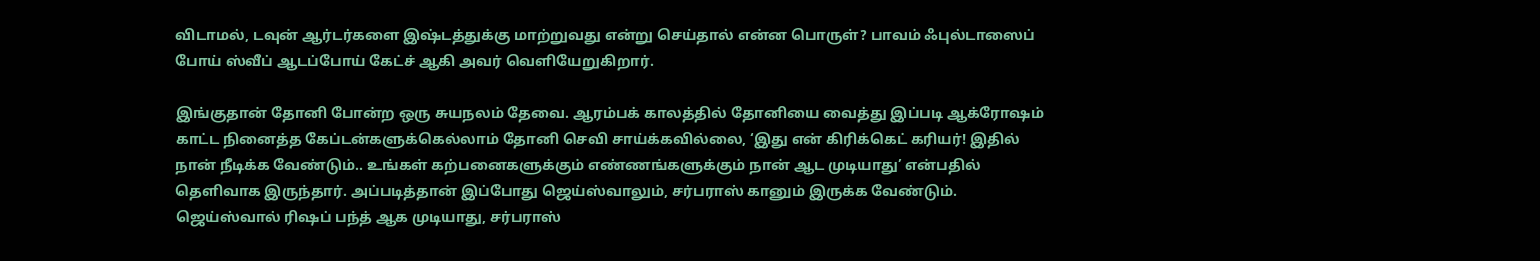விடாமல், டவுன் ஆர்டர்களை இஷ்டத்துக்கு மாற்றுவது என்று செய்தால் என்ன பொருள்? பாவம் ஃபுல்டாஸைப் போய் ஸ்வீப் ஆடப்போய் கேட்ச் ஆகி அவர் வெளியேறுகிறார்.

இங்குதான் தோனி போன்ற ஒரு சுயநலம் தேவை. ஆரம்பக் காலத்தில் தோனியை வைத்து இப்படி ஆக்ரோஷம் காட்ட நினைத்த கேப்டன்களுக்கெல்லாம் தோனி செவி சாய்க்கவில்லை, ‘இது என் கிரிக்கெட் கரியர்! இதில் நான் நீடிக்க வேண்டும்.. உங்கள் கற்பனைகளுக்கும் எண்ணங்களுக்கும் நான் ஆட முடியாது’ என்பதில் தெளிவாக இருந்தார். அப்படித்தான் இப்போது ஜெய்ஸ்வாலும், சர்பராஸ் கானும் இருக்க வேண்டும். ஜெய்ஸ்வால் ரிஷப் பந்த் ஆக முடியாது, சர்பராஸ்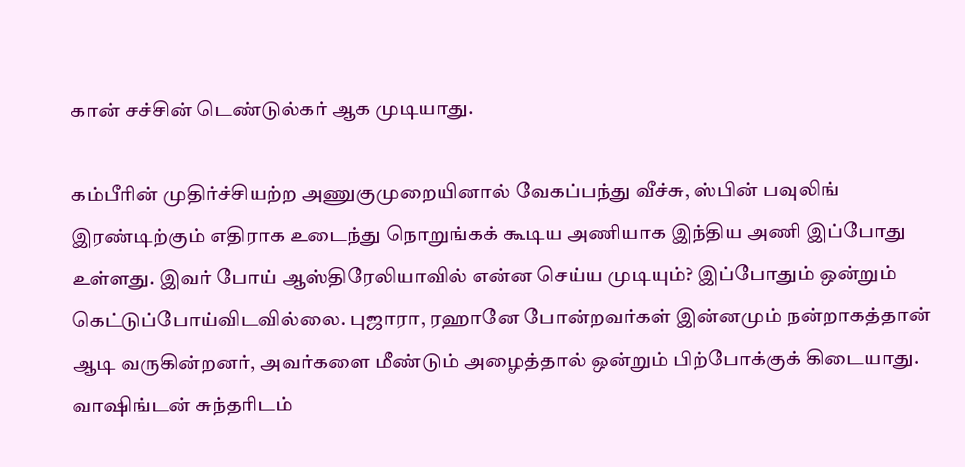கான் சச்சின் டெண்டுல்கர் ஆக முடியாது.

கம்பீரின் முதிர்ச்சியற்ற அணுகுமுறையினால் வேகப்பந்து வீச்சு, ஸ்பின் பவுலிங் இரண்டிற்கும் எதிராக உடைந்து நொறுங்கக் கூடிய அணியாக இந்திய அணி இப்போது உள்ளது. இவர் போய் ஆஸ்திரேலியாவில் என்ன செய்ய முடியும்? இப்போதும் ஒன்றும் கெட்டுப்போய்விடவில்லை. புஜாரா, ரஹானே போன்றவர்கள் இன்னமும் நன்றாகத்தான் ஆடி வருகின்றனர், அவர்களை மீண்டும் அழைத்தால் ஒன்றும் பிற்போக்குக் கிடையாது. வாஷிங்டன் சுந்தரிடம்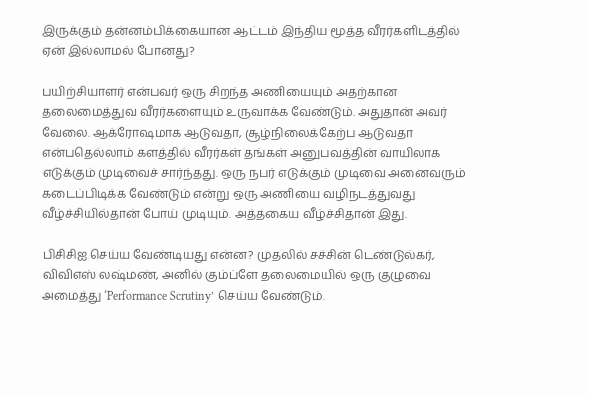இருக்கும் தன்னம்பிக்கையான ஆட்டம் இந்திய மூத்த வீரர்களிடத்தில் ஏன் இல்லாமல் போனது?

பயிற்சியாளர் என்பவர் ஒரு சிறந்த அணியையும் அதற்கான தலைமைத்துவ வீரர்களையும் உருவாக்க வேண்டும். அதுதான் அவர் வேலை. ஆக்ரோஷமாக ஆடுவதா, சூழ்நிலைக்கேற்ப ஆடுவதா என்பதெல்லாம் களத்தில் வீரர்கள் தங்கள் அனுபவத்தின் வாயிலாக எடுக்கும் முடிவைச் சார்ந்தது. ஒரு நபர் எடுக்கும் முடிவை அனைவரும் கடைப்பிடிக்க வேண்டும் என்று ஒரு அணியை வழிநடத்துவது வீழ்ச்சியில்தான் போய் முடியும். அத்தகைய வீழ்ச்சிதான் இது.

பிசிசிஐ செய்ய வேண்டியது என்ன? முதலில் சச்சின் டெண்டுல்கர், விவிஎஸ் லஷ்மண், அனில் கும்ப்ளே தலைமையில் ஒரு குழுவை அமைத்து ‘Performance Scrutiny’ செய்ய வேண்டும்.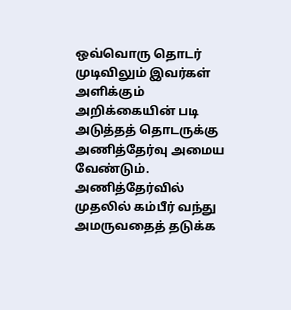ஒவ்வொரு தொடர் முடிவிலும் இவர்கள் அளிக்கும் அறிக்கையின் படி அடுத்தத் தொடருக்கு அணித்தேர்வு அமைய வேண்டும். அணித்தேர்வில் முதலில் கம்பீர் வந்து அமருவதைத் தடுக்க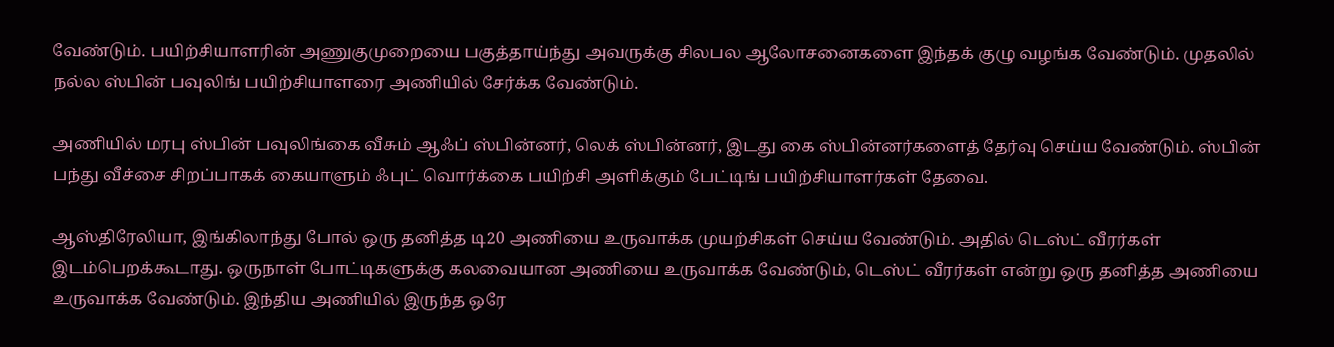வேண்டும். பயிற்சியாளரின் அணுகுமுறையை பகுத்தாய்ந்து அவருக்கு சிலபல ஆலோசனைகளை இந்தக் குழு வழங்க வேண்டும். முதலில் நல்ல ஸ்பின் பவுலிங் பயிற்சியாளரை அணியில் சேர்க்க வேண்டும்.

அணியில் மரபு ஸ்பின் பவுலிங்கை வீசும் ஆஃப் ஸ்பின்னர், லெக் ஸ்பின்னர், இடது கை ஸ்பின்னர்களைத் தேர்வு செய்ய வேண்டும். ஸ்பின் பந்து வீச்சை சிறப்பாகக் கையாளும் ஃபுட் வொர்க்கை பயிற்சி அளிக்கும் பேட்டிங் பயிற்சியாளர்கள் தேவை.

ஆஸ்திரேலியா, இங்கிலாந்து போல் ஒரு தனித்த டி20 அணியை உருவாக்க முயற்சிகள் செய்ய வேண்டும். அதில் டெஸ்ட் வீரர்கள் இடம்பெறக்கூடாது. ஒருநாள் போட்டிகளுக்கு கலவையான அணியை உருவாக்க வேண்டும், டெஸ்ட் வீரர்கள் என்று ஒரு தனித்த அணியை உருவாக்க வேண்டும். இந்திய அணியில் இருந்த ஒரே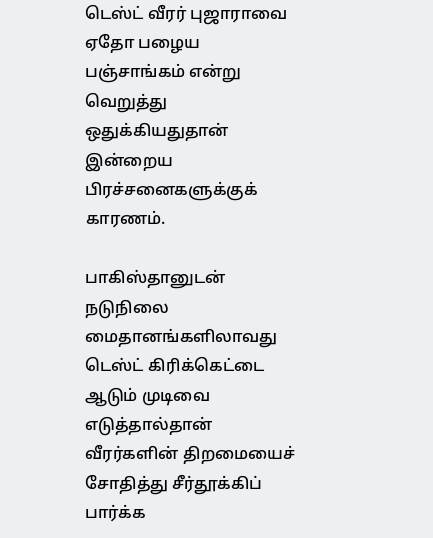டெஸ்ட் வீரர் புஜாராவை ஏதோ பழைய பஞ்சாங்கம் என்று வெறுத்து ஒதுக்கியதுதான் இன்றைய பிரச்சனைகளுக்குக் காரணம்.

பாகிஸ்தானுடன் நடுநிலை மைதானங்களிலாவது டெஸ்ட் கிரிக்கெட்டை ஆடும் முடிவை எடுத்தால்தான் வீரர்களின் திறமையைச் சோதித்து சீர்தூக்கிப் பார்க்க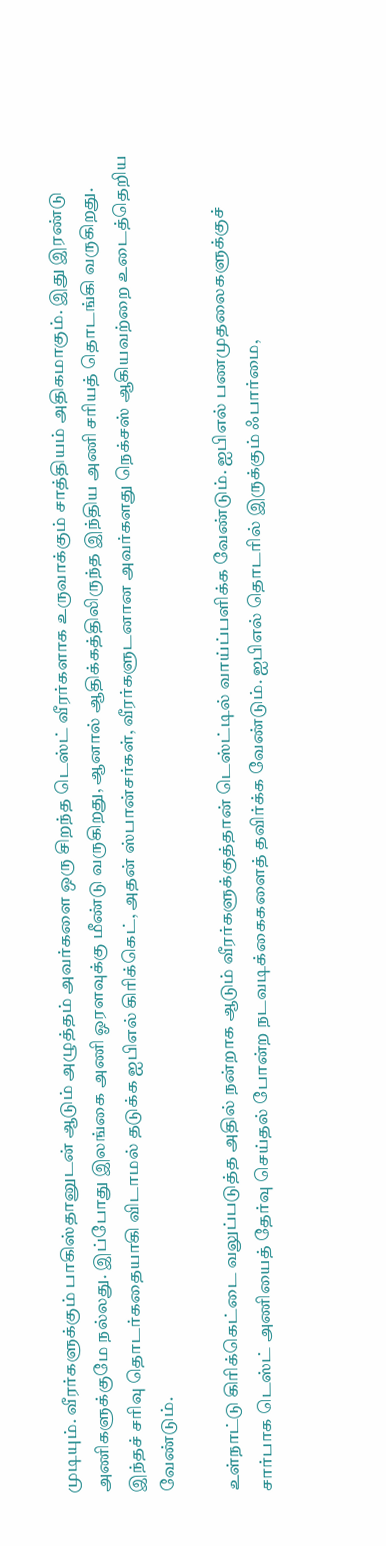முடியும். வீரர்களுக்கும் பாகிஸ்தானுடன் ஆடும் அழுத்தம் அவர்களை ஒரு சிறந்த டெஸ்ட் வீரர்களாக உருவாக்கும் சாத்தியம் அதிகமாகும். இது இரண்டு அணிகளுக்குமே நல்லது. இப்போது இலங்கை அணி ஓரளவுக்கு மீண்டு வருகிறது, ஆனால் ஆதிக்கத்திலிருந்த இந்திய அணி சரியத் தொடங்கி வருகிறது. இந்தச் சரிவு தொடர்கதையாகி விடாமல் தடுக்க ஐபிஎல் கிரிக்கெட், அதன் ஸ்பான்சர்கள், வீரர்களுடனான அவர்களது நெக்சஸ் ஆகியவற்றை உடைத்தெறிய வேண்டும்.

உள்நாட்டு கிரிக்கெட்டை வலுப்படுத்த அதில் நன்றாக ஆடும் வீரர்களுக்குத்தான் டெஸ்ட்டில் வாய்ப்பளிக்க வேண்டும். ஐபிஎல் பணமுதலைகளுக்குச் சார்பாக டெஸ்ட் அணியைத் தேர்வு செய்தல் போன்ற நடவடிக்கைகளைத் தவிர்க்க வேண்டும். ஐபிஎல் தொடரில் இருக்கும் ஃபார்மை,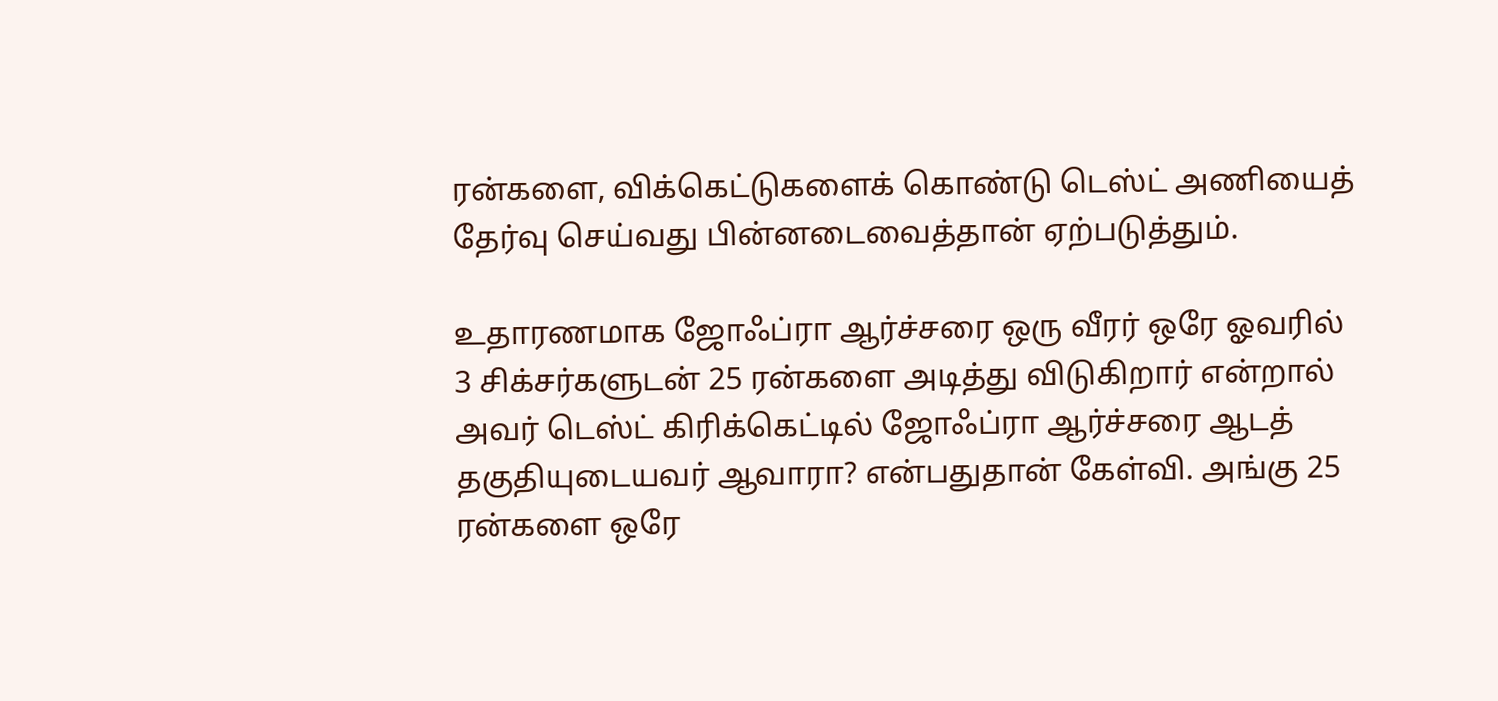ரன்களை, விக்கெட்டுகளைக் கொண்டு டெஸ்ட் அணியைத் தேர்வு செய்வது பின்னடைவைத்தான் ஏற்படுத்தும்.

உதாரணமாக ஜோஃப்ரா ஆர்ச்சரை ஒரு வீரர் ஒரே ஓவரில் 3 சிக்சர்களுடன் 25 ரன்களை அடித்து விடுகிறார் என்றால் அவர் டெஸ்ட் கிரிக்கெட்டில் ஜோஃப்ரா ஆர்ச்சரை ஆடத் தகுதியுடையவர் ஆவாரா? என்பதுதான் கேள்வி. அங்கு 25 ரன்களை ஒரே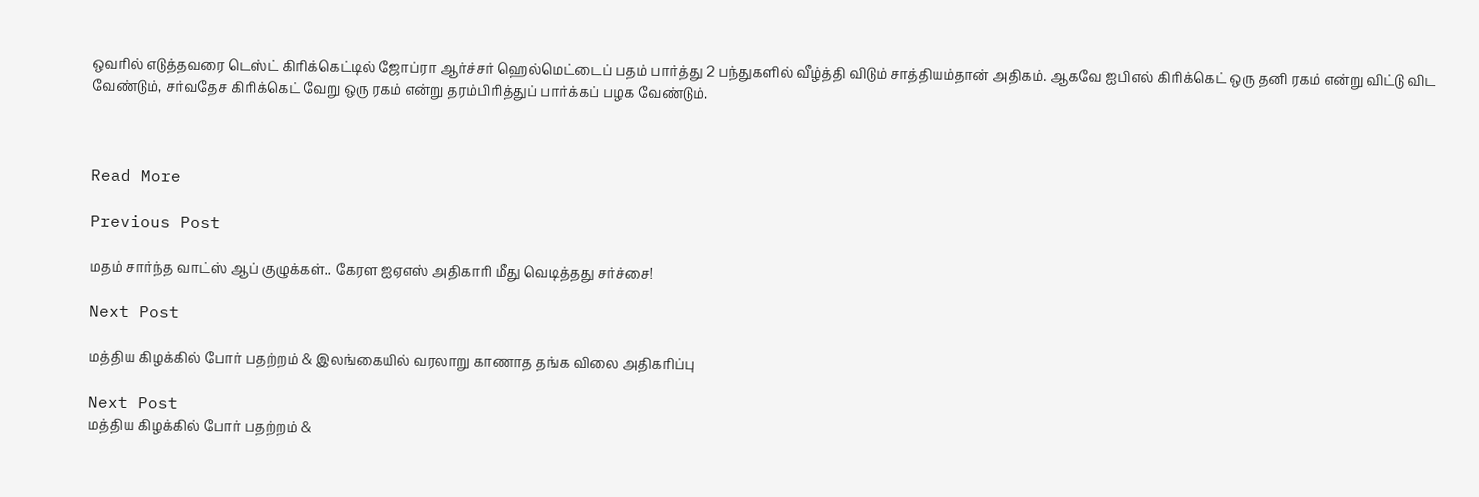ஒவரில் எடுத்தவரை டெஸ்ட் கிரிக்கெட்டில் ஜோப்ரா ஆர்ச்சர் ஹெல்மெட்டைப் பதம் பார்த்து 2 பந்துகளில் வீழ்த்தி விடும் சாத்தியம்தான் அதிகம். ஆகவே ஐபிஎல் கிரிக்கெட் ஒரு தனி ரகம் என்று விட்டு விட வேண்டும், சர்வதேச கிரிக்கெட் வேறு ஒரு ரகம் என்று தரம்பிரித்துப் பார்க்கப் பழக வேண்டும்.



Read More

Previous Post

மதம் சார்ந்த வாட்ஸ் ஆப் குழுக்கள்.. கேரள ஐஏஎஸ் அதிகாரி மீது வெடித்தது சர்ச்சை!

Next Post

மத்திய கிழக்கில் போர் பதற்றம் & இலங்கையில் வரலாறு காணாத தங்க விலை அதிகரிப்பு

Next Post
மத்திய கிழக்கில் போர் பதற்றம் &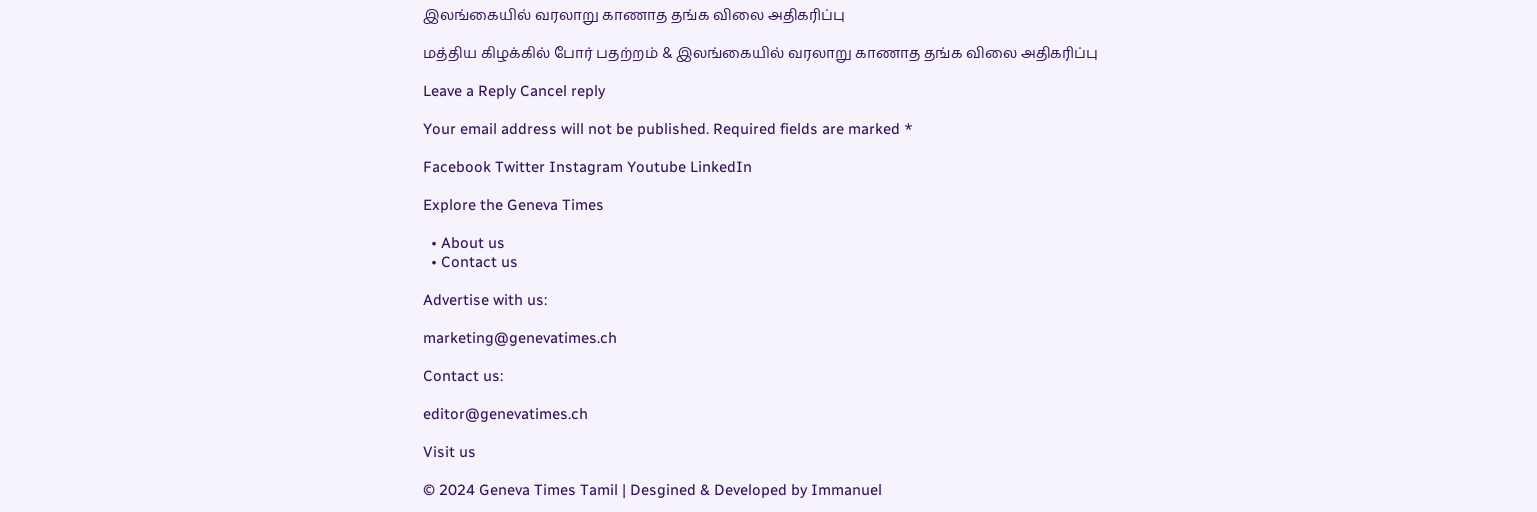இலங்கையில் வரலாறு காணாத தங்க விலை அதிகரிப்பு

மத்திய கிழக்கில் போர் பதற்றம் & இலங்கையில் வரலாறு காணாத தங்க விலை அதிகரிப்பு

Leave a Reply Cancel reply

Your email address will not be published. Required fields are marked *

Facebook Twitter Instagram Youtube LinkedIn

Explore the Geneva Times

  • About us
  • Contact us

Advertise with us:

marketing@genevatimes.ch

Contact us:

editor@genevatimes.ch

Visit us

© 2024 Geneva Times Tamil | Desgined & Developed by Immanuel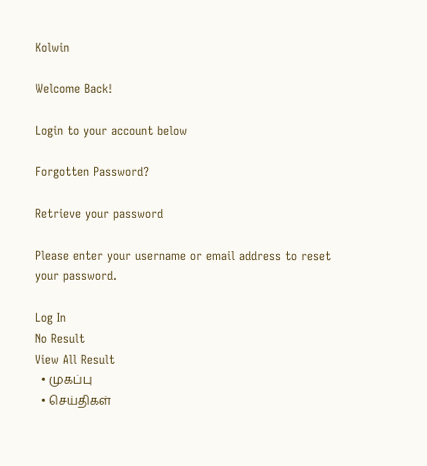Kolwin

Welcome Back!

Login to your account below

Forgotten Password?

Retrieve your password

Please enter your username or email address to reset your password.

Log In
No Result
View All Result
  • முகப்பு
  • செய்திகள்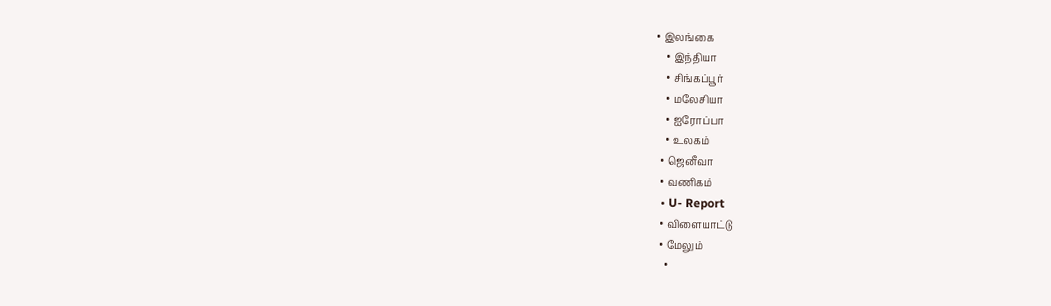• இலங்கை
    • இந்தியா
    • சிங்கப்பூர்
    • மலேசியா
    • ஐரோப்பா
    • உலகம்
  • ஜெனீவா
  • வணிகம்
  • U- Report
  • விளையாட்டு
  • மேலும்
    •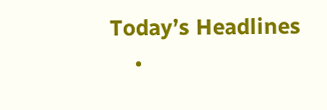Today’s Headlines
    •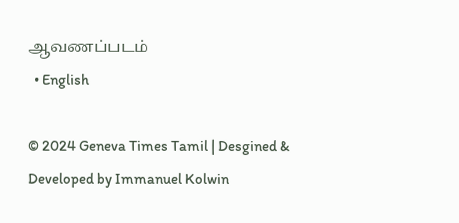ஆவணப்படம்
  • English

© 2024 Geneva Times Tamil | Desgined & Developed by Immanuel Kolwin